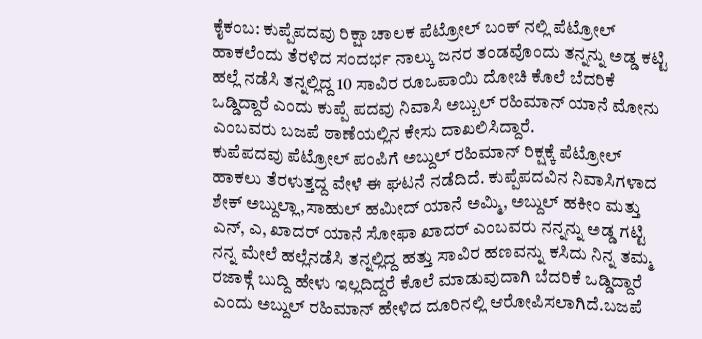ಕೈಕಂಬ: ಕುಪ್ಪೆಪದವು ರಿಕ್ಷಾ ಚಾಲಕ ಪೆಟ್ರೋಲ್ ಬಂಕ್ ನಲ್ಲಿ ಪೆಟ್ರೋಲ್ ಹಾಕಲೆಂದು ತೆರಳಿದ ಸಂದರ್ಭ ನಾಲ್ಕು ಜನರ ತಂಡವೊಂದು ತನ್ನನ್ನು ಅಡ್ಡ ಕಟ್ಟಿ ಹಲ್ಲೆ ನಡೆಸಿ ತನ್ನಲ್ಲಿದ್ದ 10 ಸಾವಿರ ರೂಒಪಾಯಿ ದೋಚಿ ಕೊಲೆ ಬೆದರಿಕೆ ಒಡ್ಡಿದ್ದಾರೆ ಎಂದು ಕುಪ್ಪೆ ಪದವು ನಿವಾಸಿ ಅಬ್ಬುಲ್ ರಹಿಮಾನ್ ಯಾನೆ ಮೋನು ಎಂಬವರು ಬಜಪೆ ಠಾಣೆಯಲ್ಲಿನ ಕೇಸು ದಾಖಲಿಸಿದ್ದಾರೆ.
ಕುಪೆಪದವು ಪೆಟ್ರೋಲ್ ಪಂಪಿಗೆ ಅಬ್ದುಲ್ ರಹಿಮಾನ್ ರಿಕ್ಷಕ್ಕೆ ಪೆಟ್ರೋಲ್ ಹಾಕಲು ತೆರಳುತ್ತದ್ದ ವೇಳೆ ಈ ಘಟನೆ ನಡೆದಿದೆ. ಕುಪ್ಪೆಪದವಿನ ನಿವಾಸಿಗಳಾದ ಶೇಕ್ ಅಬ್ದುಲ್ಲಾ,ಸಾಹುಲ್ ಹಮೀದ್ ಯಾನೆ ಅಮ್ಮಿ, ಅಬ್ದುಲ್ ಹಕೀಂ ಮತ್ತು ಎನ್, ಎ, ಖಾದರ್ ಯಾನೆ ಸೋಫಾ ಖಾದರ್ ಎಂಬವರು ನನ್ನನ್ನು ಅಡ್ಡ ಗಟ್ಟಿ ನನ್ನ ಮೇಲೆ ಹಲ್ಲೆನಡೆಸಿ ತನ್ನಲ್ಲಿದ್ದ ಹತ್ತು ಸಾವಿರ ಹಣವನ್ನು ಕಸಿದು ನಿನ್ನ ತಮ್ಮ ರಜಾಕ್ಗೆ ಬುದ್ದಿ ಹೇಳು ಇಲ್ಲದಿದ್ದರೆ ಕೊಲೆ ಮಾಡುವುದಾಗಿ ಬೆದರಿಕೆ ಒಡ್ಡಿದ್ದಾರೆ ಎಂದು ಅಬ್ದುಲ್ ರಹಿಮಾನ್ ಹೇಳಿದ ದೂರಿನಲ್ಲಿ ಆರೋಪಿಸಲಾಗಿದೆ.ಬಜಪೆ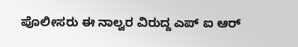ಪೊಲೀಸರು ಈ ನಾಲ್ವರ ವಿರುದ್ದ ಎಪ್ ಐ ಆರ್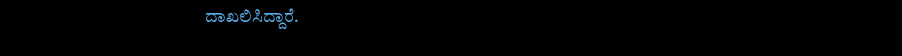ದಾಖಲಿಸಿದ್ದಾರೆ.